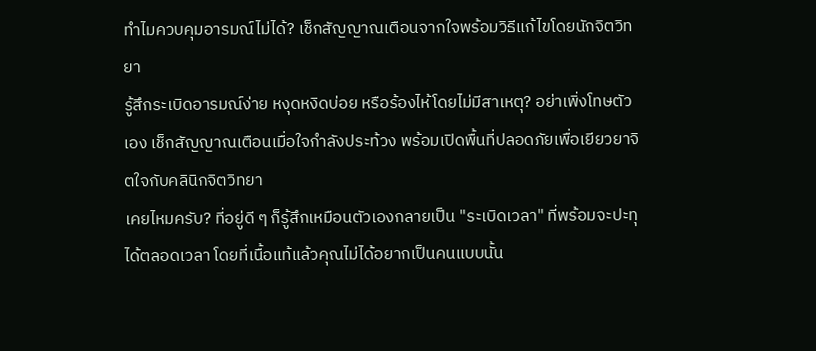ทำไมควบคุมอารมณ์ไม่ได้? เช็กสัญญาณเตือนจากใจพร้อมวิธีแก้ไขโดยนักจิตวิทยา
รู้สึกระเบิดอารมณ์ง่าย หงุดหงิดบ่อย หรือร้องไห้โดยไม่มีสาเหตุ? อย่าเพิ่งโทษตัวเอง เช็กสัญญาณเตือนเมื่อใจกำลังประท้วง พร้อมเปิดพื้นที่ปลอดภัยเพื่อเยียวยาจิตใจกับคลินิกจิตวิทยา
เคยไหมครับ? ที่อยู่ดี ๆ ก็รู้สึกเหมือนตัวเองกลายเป็น "ระเบิดเวลา" ที่พร้อมจะปะทุได้ตลอดเวลา โดยที่เนื้อแท้แล้วคุณไม่ได้อยากเป็นคนแบบนั้น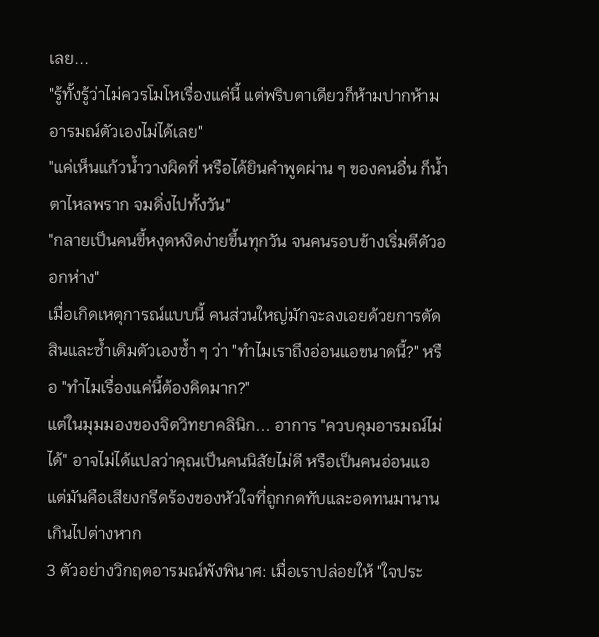เลย...
"รู้ทั้งรู้ว่าไม่ควรโมโหเรื่องแค่นี้ แต่พริบตาเดียวก็ห้ามปากห้ามอารมณ์ตัวเองไม่ได้เลย"
"แค่เห็นแก้วน้ำวางผิดที่ หรือได้ยินคำพูดผ่าน ๆ ของคนอื่น ก็น้ำตาไหลพราก จมดิ่งไปทั้งวัน"
"กลายเป็นคนขี้หงุดหงิดง่ายขึ้นทุกวัน จนคนรอบข้างเริ่มตีตัวออกห่าง"
เมื่อเกิดเหตุการณ์แบบนี้ คนส่วนใหญ่มักจะลงเอยด้วยการตัดสินและซ้ำเติมตัวเองซ้ำ ๆ ว่า "ทำไมเราถึงอ่อนแอขนาดนี้?" หรือ "ทำไมเรื่องแค่นี้ต้องคิดมาก?"
แต่ในมุมมองของจิตวิทยาคลินิก... อาการ "ควบคุมอารมณ์ไม่ได้" อาจไม่ได้แปลว่าคุณเป็นคนนิสัยไม่ดี หรือเป็นคนอ่อนแอ แต่มันคือเสียงกรีดร้องของหัวใจที่ถูกกดทับและอดทนมานานเกินไปต่างหาก
3 ตัวอย่างวิกฤตอารมณ์พังพินาศ: เมื่อเราปล่อยให้ "ใจประ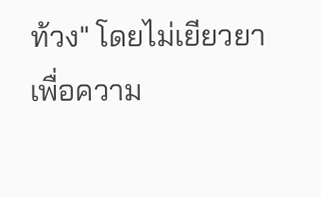ท้วง" โดยไม่เยียวยา
เพื่อความ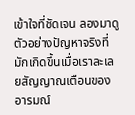เข้าใจที่ชัดเจน ลองมาดูตัวอย่างปัญหาจริงที่มักเกิดขึ้นเมื่อเราละเลยสัญญาณเตือนของอารมณ์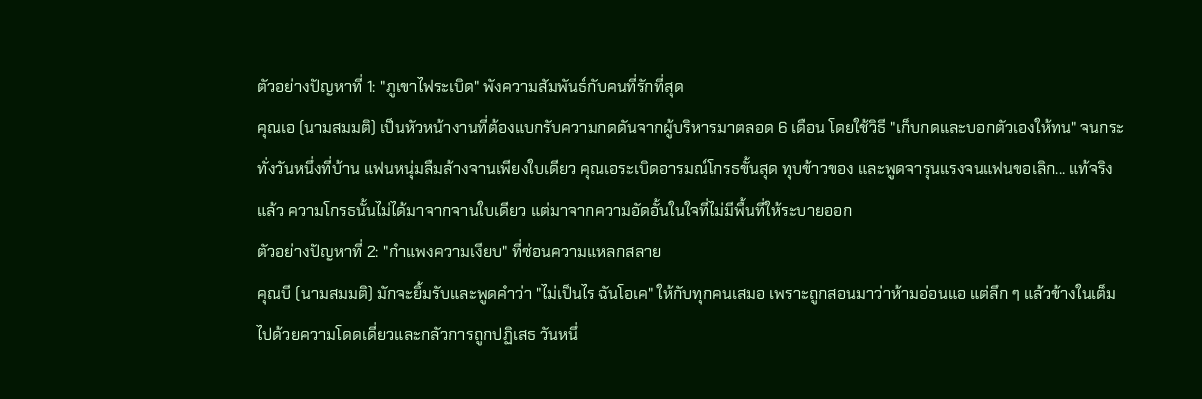ตัวอย่างปัญหาที่ 1: "ภูเขาไฟระเบิด" พังความสัมพันธ์กับคนที่รักที่สุด
คุณเอ (นามสมมติ) เป็นหัวหน้างานที่ต้องแบกรับความกดดันจากผู้บริหารมาตลอด 6 เดือน โดยใช้วิธี "เก็บกดและบอกตัวเองให้ทน" จนกระทั่งวันหนึ่งที่บ้าน แฟนหนุ่มลืมล้างจานเพียงใบเดียว คุณเอระเบิดอารมณ์โกรธขั้นสุด ทุบข้าวของ และพูดจารุนแรงจนแฟนขอเลิก... แท้จริงแล้ว ความโกรธนั้นไม่ได้มาจากจานใบเดียว แต่มาจากความอัดอั้นในใจที่ไม่มีพื้นที่ให้ระบายออก
ตัวอย่างปัญหาที่ 2: "กำแพงความเงียบ" ที่ซ่อนความแหลกสลาย
คุณบี (นามสมมติ) มักจะยิ้มรับและพูดคำว่า "ไม่เป็นไร ฉันโอเค" ให้กับทุกคนเสมอ เพราะถูกสอนมาว่าห้ามอ่อนแอ แต่ลึก ๆ แล้วข้างในเต็มไปด้วยความโดดเดี่ยวและกลัวการถูกปฏิเสธ วันหนึ่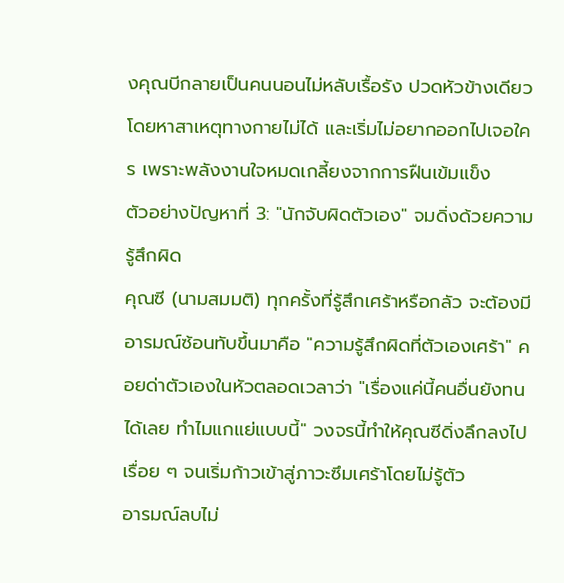งคุณบีกลายเป็นคนนอนไม่หลับเรื้อรัง ปวดหัวข้างเดียวโดยหาสาเหตุทางกายไม่ได้ และเริ่มไม่อยากออกไปเจอใคร เพราะพลังงานใจหมดเกลี้ยงจากการฝืนเข้มแข็ง
ตัวอย่างปัญหาที่ 3: "นักจับผิดตัวเอง" จมดิ่งด้วยความรู้สึกผิด
คุณซี (นามสมมติ) ทุกครั้งที่รู้สึกเศร้าหรือกลัว จะต้องมีอารมณ์ซ้อนทับขึ้นมาคือ "ความรู้สึกผิดที่ตัวเองเศร้า" คอยด่าตัวเองในหัวตลอดเวลาว่า "เรื่องแค่นี้คนอื่นยังทนได้เลย ทำไมแกแย่แบบนี้" วงจรนี้ทำให้คุณซีดิ่งลึกลงไปเรื่อย ๆ จนเริ่มก้าวเข้าสู่ภาวะซึมเศร้าโดยไม่รู้ตัว
อารมณ์ลบไม่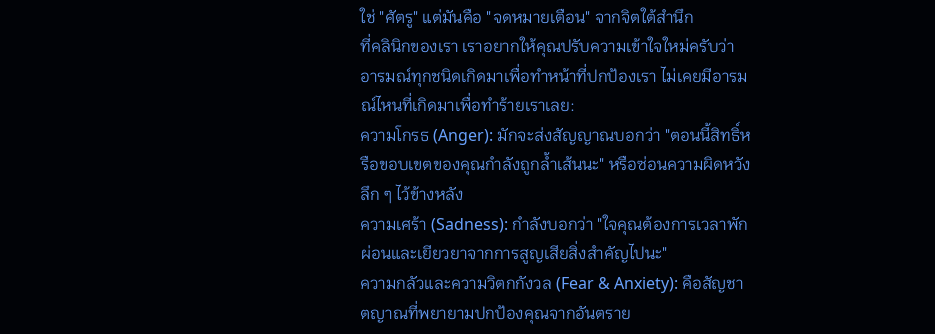ใช่ "ศัตรู" แต่มันคือ "จดหมายเตือน" จากจิตใต้สำนึก
ที่คลินิกของเรา เราอยากให้คุณปรับความเข้าใจใหม่ครับว่า อารมณ์ทุกชนิดเกิดมาเพื่อทำหน้าที่ปกป้องเรา ไม่เคยมีอารมณ์ไหนที่เกิดมาเพื่อทำร้ายเราเลย:
ความโกรธ (Anger): มักจะส่งสัญญาณบอกว่า "ตอนนี้สิทธิ์หรือขอบเขตของคุณกำลังถูกล้ำเส้นนะ" หรือซ่อนความผิดหวังลึก ๆ ไว้ข้างหลัง
ความเศร้า (Sadness): กำลังบอกว่า "ใจคุณต้องการเวลาพักผ่อนและเยียวยาจากการสูญเสียสิ่งสำคัญไปนะ"
ความกลัวและความวิตกกังวล (Fear & Anxiety): คือสัญชาตญาณที่พยายามปกป้องคุณจากอันตราย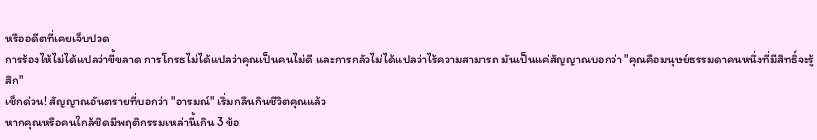หรืออดีตที่เคยเจ็บปวด
การร้องไห้ไม่ได้แปลว่าขี้ขลาด การโกรธไม่ได้แปลว่าคุณเป็นคนไม่ดี และการกลัวไม่ได้แปลว่าไร้ความสามารถ มันเป็นแค่สัญญาณบอกว่า "คุณคือมนุษย์ธรรมดาคนหนึ่งที่มีสิทธิ์จะรู้สึก"
เช็กด่วน! สัญญาณอันตรายที่บอกว่า "อารมณ์" เริ่มกลืนกินชีวิตคุณแล้ว
หากคุณหรือคนใกล้ชิดมีพฤติกรรมเหล่านี้เกิน 3 ข้อ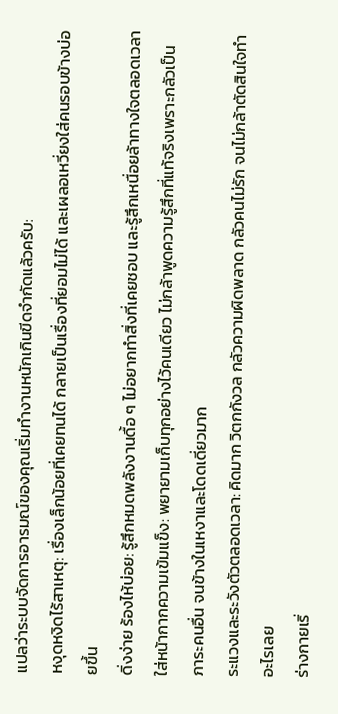แปลว่าระบบจัดการอารมณ์ของคุณเริ่มทำงานหนักเกินขีดจำกัดแล้วครับ:
หงุดหงิดไร้สาเหตุ: เรื่องเล็กน้อยที่เคยทนได้ กลายเป็นเรื่องที่ยอมไม่ได้ และเผลอเหวี่ยงใส่คนรอบข้างบ่อยขึ้น
ดิ่งง่าย ร้องไห้บ่อย: รู้สึกหมดพลังงานดื้อ ๆ ไม่อยากทำสิ่งที่เคยชอบ และรู้สึกเหนื่อยล้าทางใจตลอดเวลา
ใส่หน้ากากความเข้มแข็ง: พยายามเก็บทุกอย่างไว้คนเดียว ไม่กล้าพูดความรู้สึกที่แท้จริงเพราะกลัวเป็นภาระคนอื่น จนข้างในเหงาและโดดเดี่ยวมาก
ระแวงและระวังตัวตลอดเวลา: คิดมาก วิตกกังวล กลัวความผิดพลาด กลัวคนไม่รัก จนไม่กล้าตัดสินใจทำอะไรเลย
ร่างกายเริ่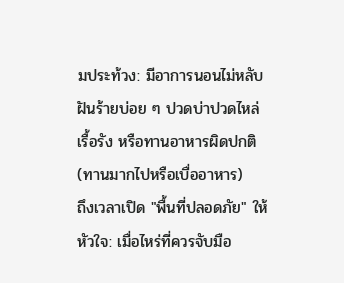มประท้วง: มีอาการนอนไม่หลับ ฝันร้ายบ่อย ๆ ปวดบ่าปวดไหล่เรื้อรัง หรือทานอาหารผิดปกติ (ทานมากไปหรือเบื่ออาหาร)
ถึงเวลาเปิด "พื้นที่ปลอดภัย" ให้หัวใจ: เมื่อไหร่ที่ควรจับมือ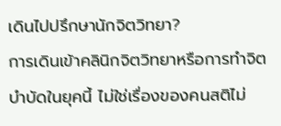เดินไปปรึกษานักจิตวิทยา?
การเดินเข้าคลินิกจิตวิทยาหรือการทำจิตบำบัดในยุคนี้ ไม่ใช่เรื่องของคนสติไม่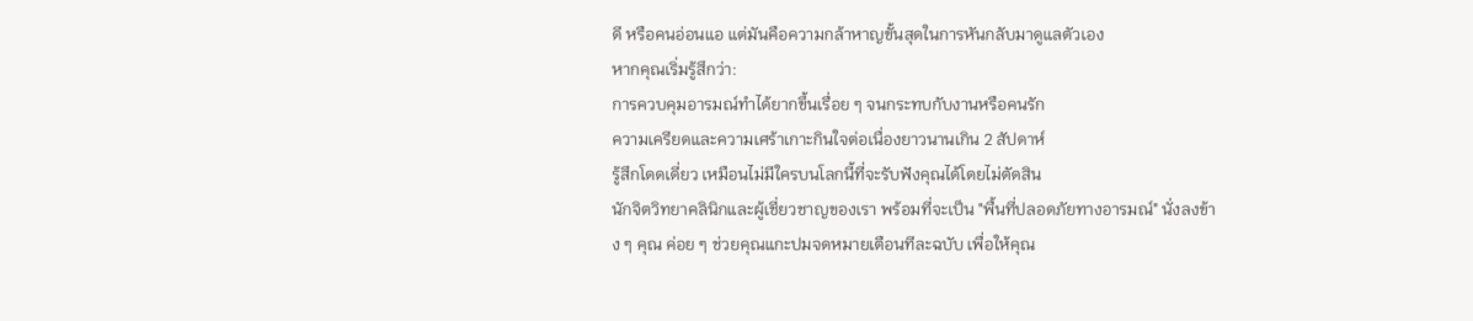ดี หรือคนอ่อนแอ แต่มันคือความกล้าหาญขั้นสุดในการหันกลับมาดูแลตัวเอง
หากคุณเริ่มรู้สึกว่า:
การควบคุมอารมณ์ทำได้ยากขึ้นเรื่อย ๆ จนกระทบกับงานหรือคนรัก
ความเครียดและความเศร้าเกาะกินใจต่อเนื่องยาวนานเกิน 2 สัปดาห์
รู้สึกโดดเดี่ยว เหมือนไม่มีใครบนโลกนี้ที่จะรับฟังคุณได้โดยไม่ตัดสิน
นักจิตวิทยาคลินิกและผู้เชี่ยวชาญของเรา พร้อมที่จะเป็น "พื้นที่ปลอดภัยทางอารมณ์" นั่งลงข้าง ๆ คุณ ค่อย ๆ ช่วยคุณแกะปมจดหมายเตือนทีละฉบับ เพื่อให้คุณ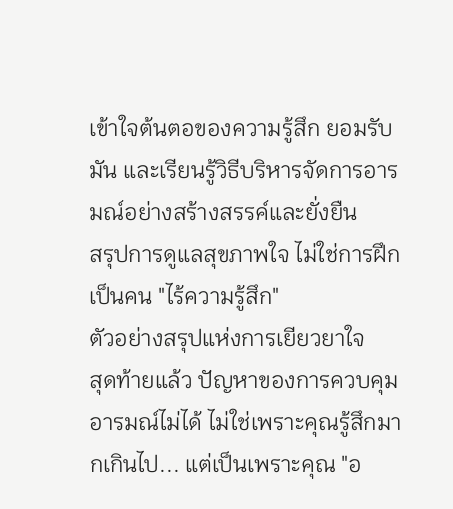เข้าใจต้นตอของความรู้สึก ยอมรับมัน และเรียนรู้วิธีบริหารจัดการอารมณ์อย่างสร้างสรรค์และยั่งยืน
สรุปการดูแลสุขภาพใจ ไม่ใช่การฝึกเป็นคน "ไร้ความรู้สึก"
ตัวอย่างสรุปแห่งการเยียวยาใจ
สุดท้ายแล้ว ปัญหาของการควบคุมอารมณ์ไม่ได้ ไม่ใช่เพราะคุณรู้สึกมากเกินไป... แต่เป็นเพราะคุณ "อ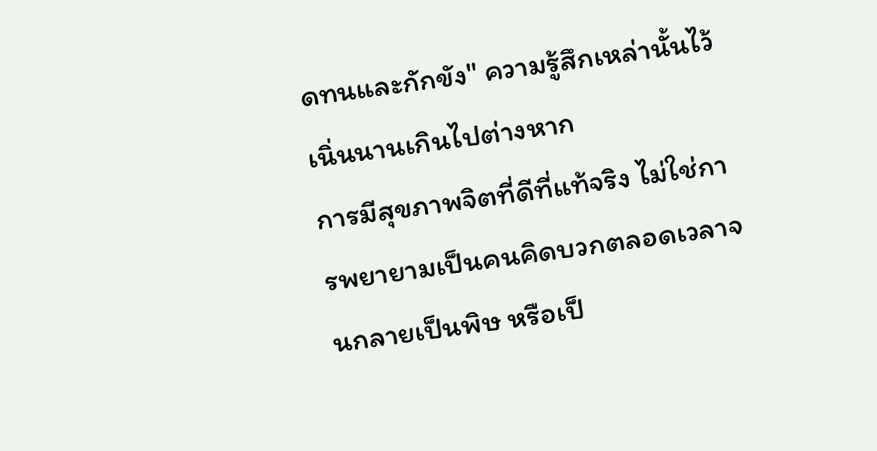ดทนและกักขัง" ความรู้สึกเหล่านั้นไว้เนิ่นนานเกินไปต่างหาก
การมีสุขภาพจิตที่ดีที่แท้จริง ไม่ใช่การพยายามเป็นคนคิดบวกตลอดเวลาจนกลายเป็นพิษ หรือเป็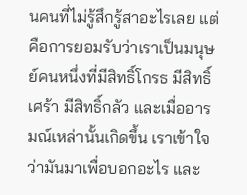นคนที่ไม่รู้สึกรู้สาอะไรเลย แต่คือการยอมรับว่าเราเป็นมนุษย์คนหนึ่งที่มีสิทธิ์โกรธ มีสิทธิ์เศร้า มีสิทธิ์กลัว และเมื่ออารมณ์เหล่านั้นเกิดขึ้น เราเข้าใจว่ามันมาเพื่อบอกอะไร และ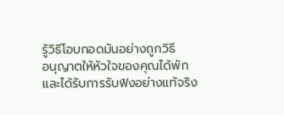รู้วิธีโอบกอดมันอย่างถูกวิธี
อนุญาตให้หัวใจของคุณได้พัก และได้รับการรับฟังอย่างแท้จริง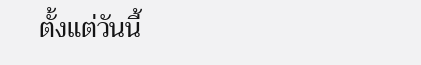ตั้งแต่วันนี้